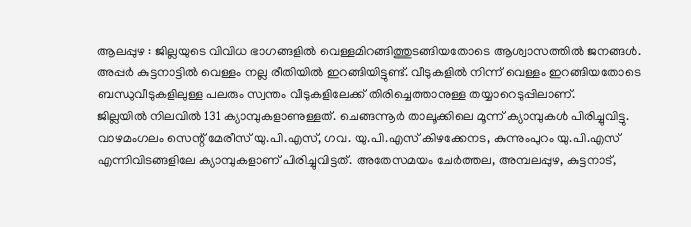ആലപ്പുഴ : ജില്ലയുടെ വിവിധ ഭാഗങ്ങളിൽ വെള്ളമിറങ്ങിത്തുടങ്ങിയതോടെ ആശ്വാസത്തിൽ ജനങ്ങൾ. അപ്പർ കുട്ടനാട്ടിൽ വെള്ളം നല്ല രീതിയിൽ ഇറങ്ങിയിട്ടുണ്ട്. വീടുകളിൽ നിന്ന് വെള്ളം ഇറങ്ങിയതോടെ ബന്ധുവീടുകളിലുള്ള പലരും സ്വന്തം വീടുകളിലേക്ക് തിരിച്ചെത്താനുള്ള തയ്യാറെടുപ്പിലാണ്.
ജില്ലയിൽ നിലവിൽ 131 ക്യാമ്പുകളാണുള്ളത്. ചെങ്ങന്നൂർ താലൂക്കിലെ മൂന്ന് ക്യാമ്പുകൾ പിരിച്ചുവിട്ടു. വാഴമംഗലം സെന്റ് മേരീസ് യു.പി.എസ്, ഗവ. യു.പി.എസ് കിഴക്കേനട, കുന്നുംപുറം യു.പി.എസ് എന്നിവിടങ്ങളിലേ ക്യാമ്പുകളാണ് പിരിച്ചുവിട്ടത്. അതേസമയം ചേർത്തല, അമ്പലപ്പുഴ, കുട്ടനാട്,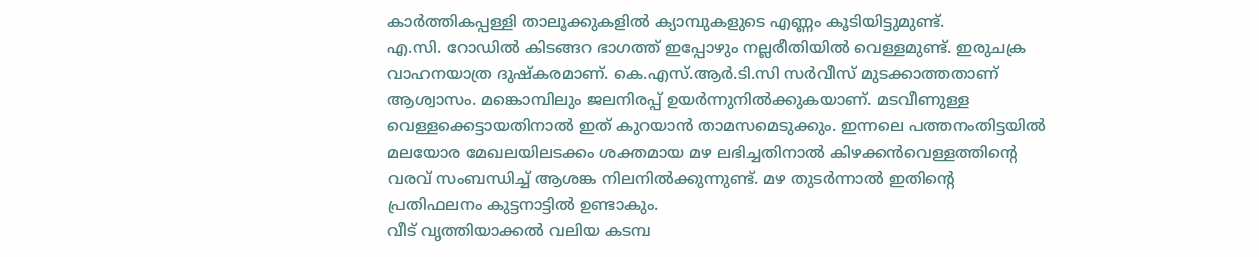കാർത്തികപ്പള്ളി താലൂക്കുകളിൽ ക്യാമ്പുകളുടെ എണ്ണം കൂടിയിട്ടുമുണ്ട്.
എ.സി. റോഡിൽ കിടങ്ങറ ഭാഗത്ത് ഇപ്പോഴും നല്ലരീതിയിൽ വെള്ളമുണ്ട്. ഇരുചക്ര വാഹനയാത്ര ദുഷ്കരമാണ്. കെ.എസ്.ആർ.ടി.സി സർവീസ് മുടക്കാത്തതാണ് ആശ്വാസം. മങ്കൊമ്പിലും ജലനിരപ്പ് ഉയർന്നുനിൽക്കുകയാണ്. മടവീണുള്ള വെള്ളക്കെട്ടായതിനാൽ ഇത് കുറയാൻ താമസമെടുക്കും. ഇന്നലെ പത്തനംതിട്ടയിൽ മലയോര മേഖലയിലടക്കം ശക്തമായ മഴ ലഭിച്ചതിനാൽ കിഴക്കൻവെള്ളത്തിന്റെ വരവ് സംബന്ധിച്ച് ആശങ്ക നിലനിൽക്കുന്നുണ്ട്. മഴ തുടർന്നാൽ ഇതിന്റെ പ്രതിഫലനം കുട്ടനാട്ടിൽ ഉണ്ടാകും.
വീട് വൃത്തിയാക്കൽ വലിയ കടമ്പ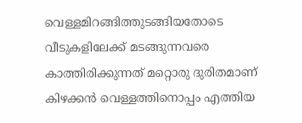വെള്ളമിറങ്ങിത്തുടങ്ങിയതോടെ വീടുകളിലേക്ക് മടങ്ങുന്നവരെ കാത്തിരിക്കുന്നത് മറ്റൊരു ദുരിതമാണ്
കിഴക്കൻ വെള്ളത്തിനൊപ്പം എത്തിയ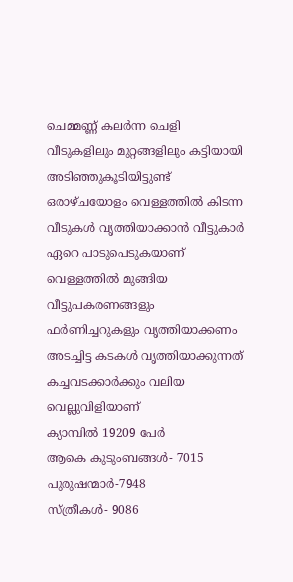ചെമ്മണ്ണ് കലർന്ന ചെളി വീടുകളിലും മുറ്റങ്ങളിലും കട്ടിയായി അടിഞ്ഞുകൂടിയിട്ടുണ്ട്
ഒരാഴ്ചയോളം വെള്ളത്തിൽ കിടന്ന വീടുകൾ വൃത്തിയാക്കാൻ വീട്ടുകാർ ഏറെ പാടുപെടുകയാണ്
വെള്ളത്തിൽ മുങ്ങിയ വീട്ടുപകരണങ്ങളും ഫർണിച്ചറുകളും വൃത്തിയാക്കണം
അടച്ചിട്ട കടകൾ വൃത്തിയാക്കുന്നത് കച്ചവടക്കാർക്കും വലിയ വെല്ലുവിളിയാണ്
ക്യാമ്പിൽ 19209 പേർ
ആകെ കുടുംബങ്ങൾ- 7015
പുരുഷന്മാർ-7948
സ്ത്രീകൾ- 9086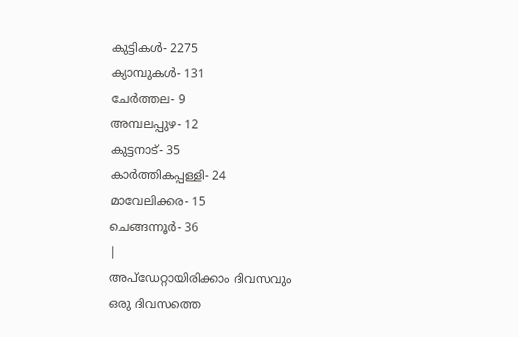കുട്ടികൾ- 2275
ക്യാമ്പുകൾ- 131
ചേർത്തല- 9
അമ്പലപ്പുഴ- 12
കുട്ടനാട്- 35
കാർത്തികപ്പള്ളി- 24
മാവേലിക്കര- 15
ചെങ്ങന്നൂർ- 36
|
അപ്ഡേറ്റായിരിക്കാം ദിവസവും
ഒരു ദിവസത്തെ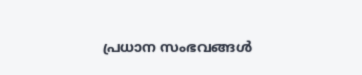പ്രധാന സംഭവങ്ങൾ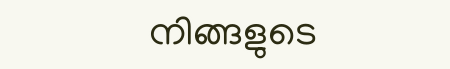നിങ്ങളുടെ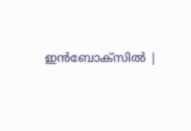ഇൻബോക്സിൽ |